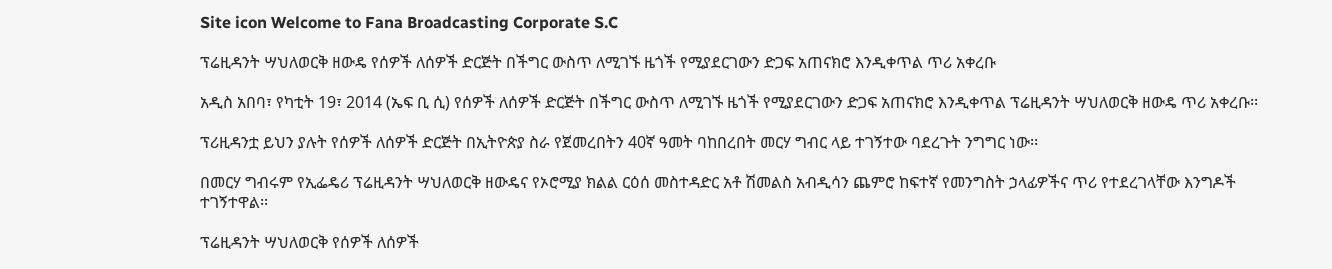Site icon Welcome to Fana Broadcasting Corporate S.C

ፕሬዚዳንት ሣህለወርቅ ዘውዴ የሰዎች ለሰዎች ድርጅት በችግር ውስጥ ለሚገኙ ዜጎች የሚያደርገውን ድጋፍ አጠናክሮ እንዲቀጥል ጥሪ አቀረቡ

አዲስ አበባ፣ የካቲት 19፣ 2014 (ኤፍ ቢ ሲ) የሰዎች ለሰዎች ድርጅት በችግር ውስጥ ለሚገኙ ዜጎች የሚያደርገውን ድጋፍ አጠናክሮ እንዲቀጥል ፕሬዚዳንት ሣህለወርቅ ዘውዴ ጥሪ አቀረቡ፡፡

ፕሪዚዳንቷ ይህን ያሉት የሰዎች ለሰዎች ድርጅት በኢትዮጵያ ስራ የጀመረበትን 40ኛ ዓመት ባከበረበት መርሃ ግብር ላይ ተገኝተው ባደረጉት ንግግር ነው፡፡

በመርሃ ግብሩም የኢፌዴሪ ፕሬዚዳንት ሣህለወርቅ ዘውዴና የኦሮሚያ ክልል ርዕሰ መስተዳድር አቶ ሽመልስ አብዲሳን ጨምሮ ከፍተኛ የመንግስት ኃላፊዎችና ጥሪ የተደረገላቸው እንግዶች ተገኝተዋል፡፡

ፕሬዚዳንት ሣህለወርቅ የሰዎች ለሰዎች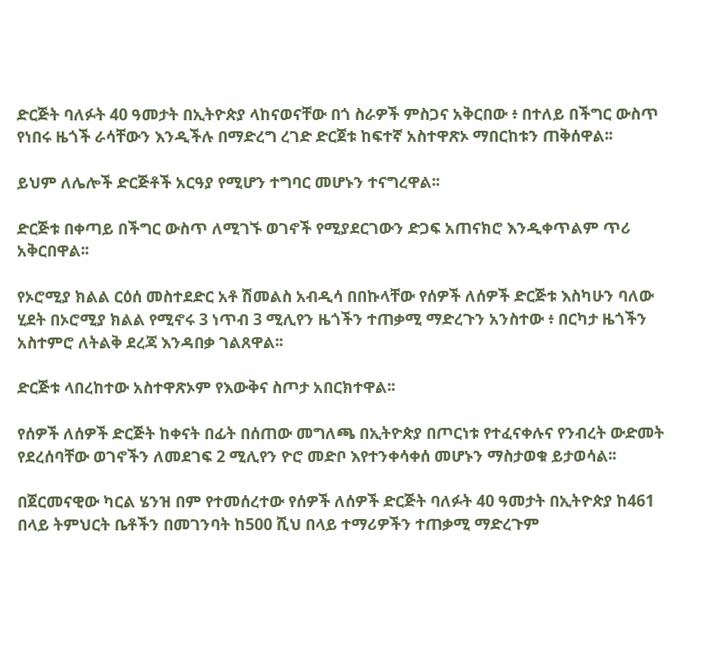ድርጅት ባለፉት 40 ዓመታት በኢትዮጵያ ላከናወናቸው በጎ ስራዎች ምስጋና አቅርበው ፥ በተለይ በችግር ውስጥ የነበሩ ዜጎች ራሳቸውን እንዲችሉ በማድረግ ረገድ ድርጀቱ ከፍተኛ አስተዋጽኦ ማበርከቱን ጠቅሰዋል፡፡

ይህም ለሌሎች ድርጅቶች አርዓያ የሚሆን ተግባር መሆኑን ተናግረዋል፡፡

ድርጅቱ በቀጣይ በችግር ውስጥ ለሚገኙ ወገኖች የሚያደርገውን ድጋፍ አጠናክሮ እንዲቀጥልም ጥሪ አቅርበዋል፡፡

የኦሮሚያ ክልል ርዕሰ መስተደድር አቶ ሽመልስ አብዲሳ በበኩላቸው የሰዎች ለሰዎች ድርጅቱ እስካሁን ባለው ሂደት በኦሮሚያ ክልል የሚኖሩ 3 ነጥብ 3 ሚሊየን ዜጎችን ተጠቃሚ ማድረጉን አንስተው ፥ በርካታ ዜጎችን አስተምሮ ለትልቅ ደረጃ እንዳበቃ ገልጸዋል፡፡

ድርጅቱ ላበረከተው አስተዋጽኦም የእውቅና ስጦታ አበርክተዋል፡፡

የሰዎች ለሰዎች ድርጅት ከቀናት በፊት በሰጠው መግለጫ በኢትዮጵያ በጦርነቱ የተፈናቀሉና የንብረት ውድመት የደረሰባቸው ወገኖችን ለመደገፍ 2 ሚሊየን ዮሮ መድቦ እየተንቀሳቀሰ መሆኑን ማስታወቁ ይታወሳል፡፡

በጀርመናዊው ካርል ሄንዝ በም የተመሰረተው የሰዎች ለሰዎች ድርጅት ባለፉት 40 ዓመታት በኢትዮጵያ ከ461 በላይ ትምህርት ቤቶችን በመገንባት ከ500 ሺህ በላይ ተማሪዎችን ተጠቃሚ ማድረጉም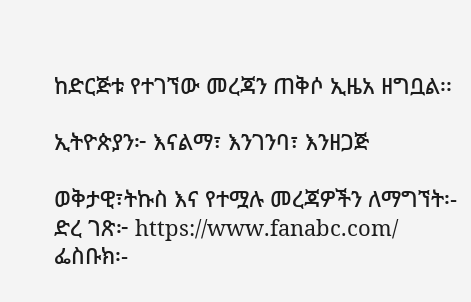ከድርጅቱ የተገኘው መረጃን ጠቅሶ ኢዜአ ዘግቧል፡፡

ኢትዮጵያን፦ እናልማ፣ እንገንባ፣ እንዘጋጅ

ወቅታዊ፣ትኩስ እና የተሟሉ መረጃዎችን ለማግኘት፡-
ድረ ገጽ፦ https://www.fanabc.com/
ፌስቡክ፡-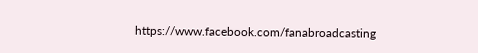https://www.facebook.com/fanabroadcasting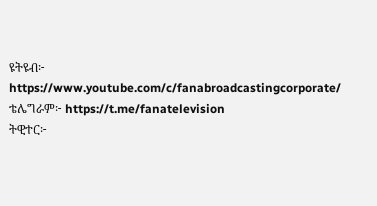ዩትዩብ፦ https://www.youtube.com/c/fanabroadcastingcorporate/
ቴሌግራም፦ https://t.me/fanatelevision
ትዊተር፦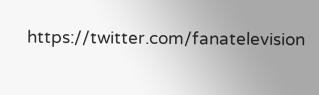https://twitter.com/fanatelevision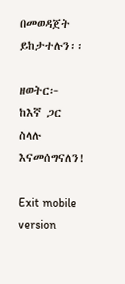በመወዳጀት ይከታተሉን፡፡

ዘወትር፦ ከእኛ ጋር ስላሉ እናመሰግናለን!

Exit mobile version